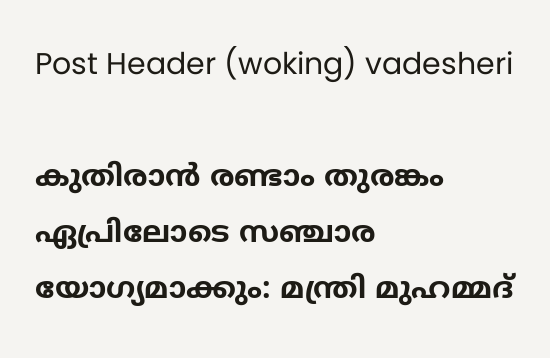Post Header (woking) vadesheri

കുതിരാന്‍ രണ്ടാം തുരങ്കം ഏപ്രിലോടെ സഞ്ചാര യോഗ്യമാക്കും: മന്ത്രി മുഹമ്മദ്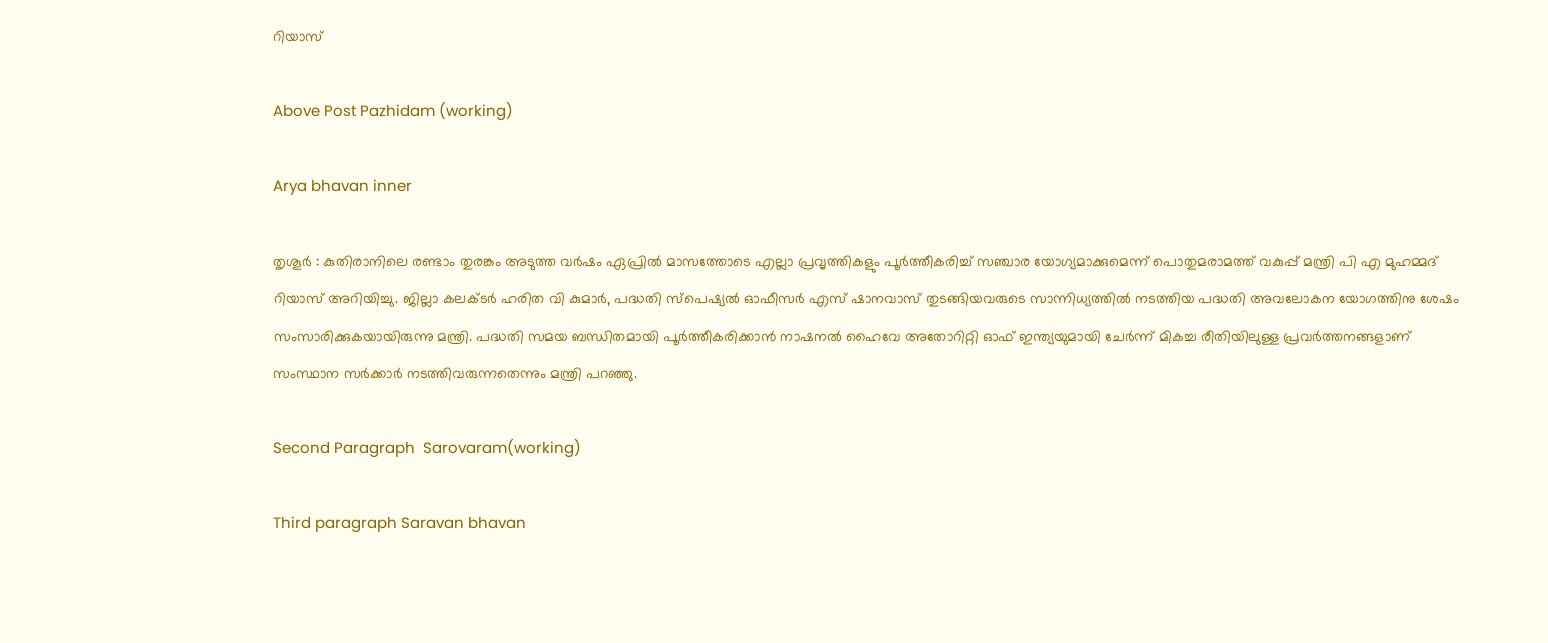റിയാസ്

Above Post Pazhidam (working)

Arya bhavan inner

തൃശൂർ : കുതിരാനിലെ രണ്ടാം തുരങ്കം അടുത്ത വര്‍ഷം ഏപ്രില്‍ മാസത്തോടെ എല്ലാ പ്രവൃത്തികളും പൂര്‍ത്തീകരിച്ച് സഞ്ചാര യോഗ്യമാക്കുമെന്ന് പൊതുമരാമത്ത് വകുപ്പ് മന്ത്രി പി എ മുഹമ്മദ് റിയാസ് അറിയിച്ചു. ജില്ലാ കലക്ടര്‍ ഹരിത വി കുമാര്‍, പദ്ധതി സ്പെഷ്യല്‍ ഓഫീസര്‍ എസ് ഷാനവാസ് തുടങ്ങിയവരുടെ സാന്നിധ്യത്തില്‍ നടത്തിയ പദ്ധതി അവലോകന യോഗത്തിനു ശേഷം സംസാരിക്കുകയായിരുന്നു മന്ത്രി. പദ്ധതി സമയ ബന്ധിതമായി പൂര്‍ത്തീകരിക്കാന്‍ നാഷനല്‍ ഹൈവേ അതോറിറ്റി ഓഫ് ഇന്ത്യയുമായി ചേര്‍ന്ന് മികച്ച രീതിയിലുള്ള പ്രവര്‍ത്തനങ്ങളാണ് സംസ്ഥാന സര്‍ക്കാര്‍ നടത്തിവരുന്നതെന്നും മന്ത്രി പറഞ്ഞു.

Second Paragraph  Sarovaram(working)

Third paragraph Saravan bhavan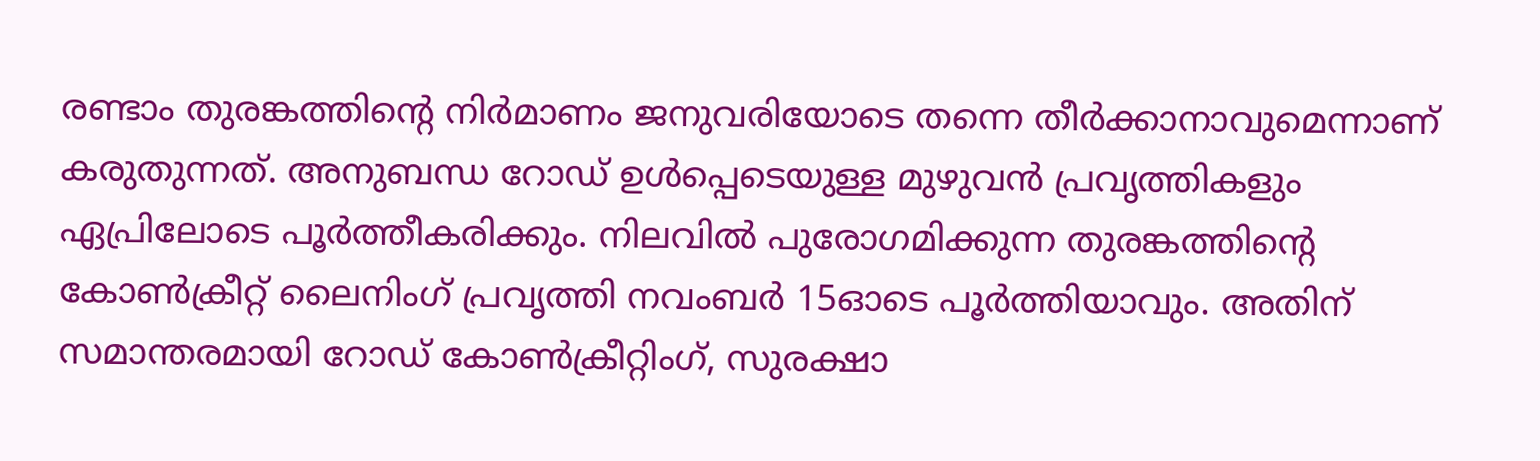രണ്ടാം തുരങ്കത്തിന്റെ നിര്‍മാണം ജനുവരിയോടെ തന്നെ തീര്‍ക്കാനാവുമെന്നാണ് കരുതുന്നത്. അനുബന്ധ റോഡ് ഉള്‍പ്പെടെയുള്ള മുഴുവന്‍ പ്രവൃത്തികളും ഏപ്രിലോടെ പൂര്‍ത്തീകരിക്കും. നിലവില്‍ പുരോഗമിക്കുന്ന തുരങ്കത്തിന്റെ കോണ്‍ക്രീറ്റ് ലൈനിംഗ് പ്രവൃത്തി നവംബര്‍ 15ഓടെ പൂര്‍ത്തിയാവും. അതിന് സമാന്തരമായി റോഡ് കോണ്‍ക്രീറ്റിംഗ്, സുരക്ഷാ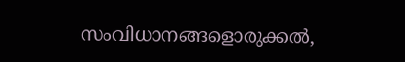സംവിധാനങ്ങളൊരുക്കല്‍,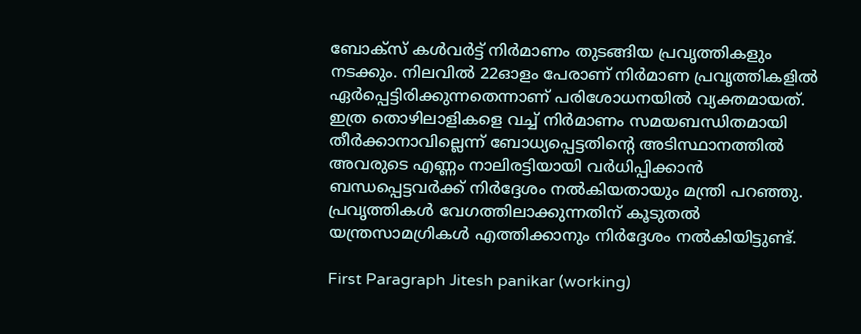ബോക്സ് കള്‍വര്‍ട്ട് നിര്‍മാണം തുടങ്ങിയ പ്രവൃത്തികളും നടക്കും. നിലവില്‍ 22ഓളം പേരാണ് നിര്‍മാണ പ്രവൃത്തികളില്‍ ഏര്‍പ്പെട്ടിരിക്കുന്നതെന്നാണ് പരിശോധനയില്‍ വ്യക്തമായത്. ഇത്ര തൊഴിലാളികളെ വച്ച് നിര്‍മാണം സമയബന്ധിതമായി തീര്‍ക്കാനാവില്ലെന്ന് ബോധ്യപ്പെട്ടതിന്റെ അടിസ്ഥാനത്തില്‍ അവരുടെ എണ്ണം നാലിരട്ടിയായി വര്‍ധിപ്പിക്കാന്‍ ബന്ധപ്പെട്ടവര്‍ക്ക് നിര്‍ദ്ദേശം നല്‍കിയതായും മന്ത്രി പറഞ്ഞു. പ്രവൃത്തികള്‍ വേഗത്തിലാക്കുന്നതിന് കൂടുതല്‍ യന്ത്രസാമഗ്രികള്‍ എത്തിക്കാനും നിര്‍ദ്ദേശം നല്‍കിയിട്ടുണ്ട്.

First Paragraph Jitesh panikar (working)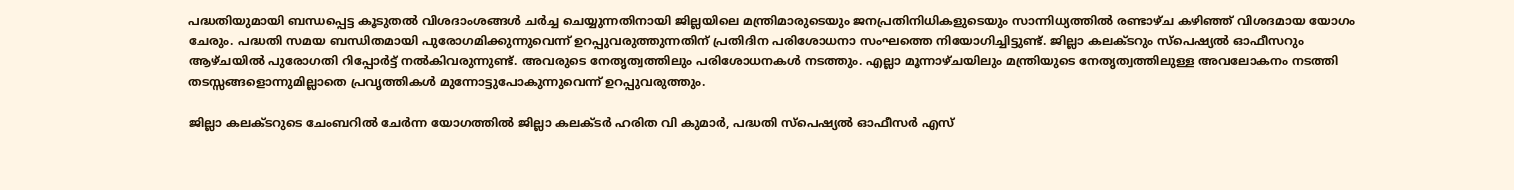പദ്ധതിയുമായി ബന്ധപ്പെട്ട കൂടുതല്‍ വിശദാംശങ്ങള്‍ ചര്‍ച്ച ചെയ്യുന്നതിനായി ജില്ലയിലെ മന്ത്രിമാരുടെയും ജനപ്രതിനിധികളുടെയും സാന്നിധ്യത്തില്‍ രണ്ടാഴ്ച കഴിഞ്ഞ് വിശദമായ യോഗം ചേരും. പദ്ധതി സമയ ബന്ധിതമായി പുരോഗമിക്കുന്നുവെന്ന് ഉറപ്പുവരുത്തുന്നതിന് പ്രതിദിന പരിശോധനാ സംഘത്തെ നിയോഗിച്ചിട്ടുണ്ട്. ജില്ലാ കലക്ടറും സ്പെഷ്യല്‍ ഓഫീസറും ആഴ്ചയില്‍ പുരോഗതി റിപ്പോര്‍ട്ട് നല്‍കിവരുന്നുണ്ട്. അവരുടെ നേതൃത്വത്തിലും പരിശോധനകള്‍ നടത്തും. എല്ലാ മൂന്നാഴ്ചയിലും മന്ത്രിയുടെ നേതൃത്വത്തിലുള്ള അവലോകനം നടത്തി തടസ്സങ്ങളൊന്നുമില്ലാതെ പ്രവൃത്തികള്‍ മുന്നോട്ടുപോകുന്നുവെന്ന് ഉറപ്പുവരുത്തും.

ജില്ലാ കലക്ടറുടെ ചേംബറില്‍ ചേര്‍ന്ന യോഗത്തില്‍ ജില്ലാ കലക്ടര്‍ ഹരിത വി കുമാര്‍, പദ്ധതി സ്പെഷ്യല്‍ ഓഫീസര്‍ എസ്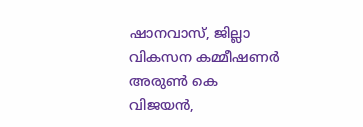ഷാനവാസ്, ജില്ലാ വികസന കമ്മീഷണര്‍ അരുണ്‍ കെ വിജയന്‍,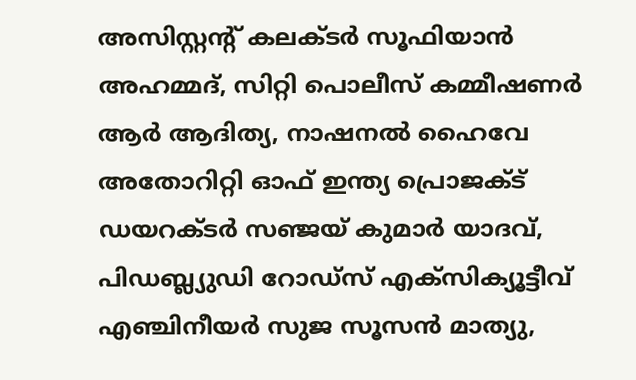അസിസ്റ്റന്റ് കലക്ടര്‍ സൂഫിയാന്‍ അഹമ്മദ്, സിറ്റി പൊലീസ് കമ്മീഷണര്‍ ആര്‍ ആദിത്യ, നാഷനല്‍ ഹൈവേ അതോറിറ്റി ഓഫ് ഇന്ത്യ പ്രൊജക്ട് ഡയറക്ടര്‍ സഞ്ജയ് കുമാര്‍ യാദവ്, പിഡബ്ല്യുഡി റോഡ്സ് എക്സിക്യൂട്ടീവ് എഞ്ചിനീയര്‍ സുജ സൂസന്‍ മാത്യു,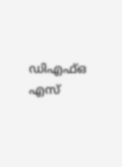ഡിഎഫ്ഒ എസ്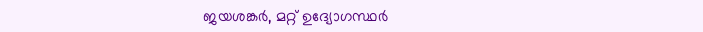ജയശങ്കര്‍, മറ്റ് ഉദ്യോഗസ്ഥര്‍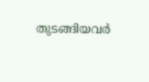തുടങ്ങിയവര്‍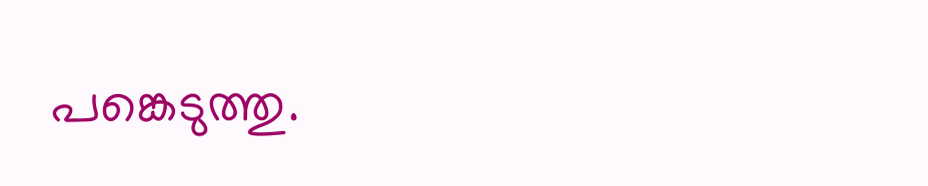പങ്കെടുത്തു.